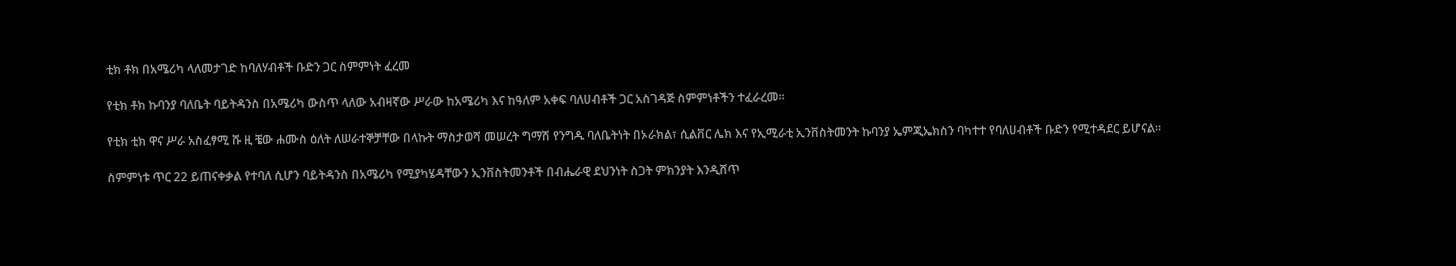ቲክ ቶክ በአሜሪካ ላለመታገድ ከባለሃብቶች ቡድን ጋር ስምምነት ፈረመ

የቲክ ቶክ ኩባንያ ባለቤት ባይትዳንስ በአሜሪካ ውስጥ ላለው አብዛኛው ሥራው ከአሜሪካ እና ከዓለም አቀፍ ባለሀብቶች ጋር አስገዳጅ ስምምነቶችን ተፈራረመ።

የቲክ ቲክ ዋና ሥራ አስፈፃሚ ሹ ዚ ቼው ሐሙስ ዕለት ለሠራተኞቻቸው በላኩት ማስታወሻ መሠረት ግማሽ የንግዱ ባለቤትነት በኦራክል፣ ሲልቨር ሌክ እና የኢሚራቲ ኢንቨስትመንት ኩባንያ ኤምጂኤክስን ባካተተ የባለሀብቶች ቡድን የሚተዳደር ይሆናል።

ስምምነቱ ጥር 22 ይጠናቀቃል የተባለ ሲሆን ባይትዳንስ በአሜሪካ የሚያካሄዳቸውን ኢንቨስትመንቶች በብሔራዊ ደህንነት ስጋት ምክንያት እንዲሸጥ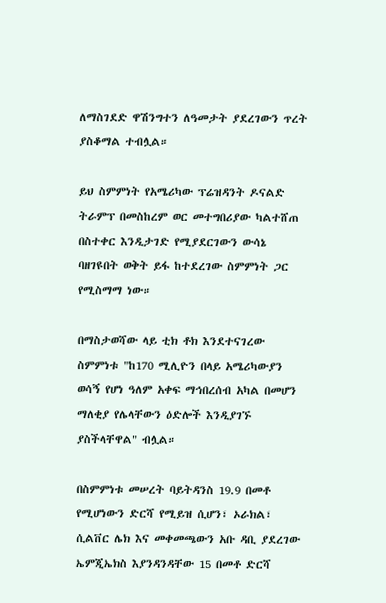ለማስገደድ ዋሽንግተን ለዓመታት ያደረገውን ጥረት ያስቆማል ተብሏል።

ይህ ስምምነት የአሜሪካው ፕሬዝዳንት ዶናልድ ትራምፕ በመስከረም ወር መተግበሪያው ካልተሸጠ በስተቀር እንዲታገድ የሚያደርገውን ውሳኔ ባዘገዩበት ወቅት ይፋ ከተደረገው ስምምነት ጋር የሚስማማ ነው።

በማስታወሻው ላይ ቲክ ቶክ እንደተናገረው ስምምነቱ "ከ170 ሚሊዮን በላይ አሜሪካውያን ወሳኝ የሆነ ዓለም አቀፍ ማኅበረሰብ አካል በመሆን ማለቂያ የሌላቸውን ዕድሎች እንዲያገኙ ያስችላቸዋል" ብሏል።

በስምምነቱ መሠረት ባይትዳንስ 19.9 በመቶ የሚሆነውን ድርሻ የሚይዝ ሲሆን፣ ኦራክል፣ ሲልቨር ሌክ እና መቀመጫውን አቡ ዳቢ ያደረገው ኤምጂኤክስ እያንዳንዳቸው 15 በመቶ ድርሻ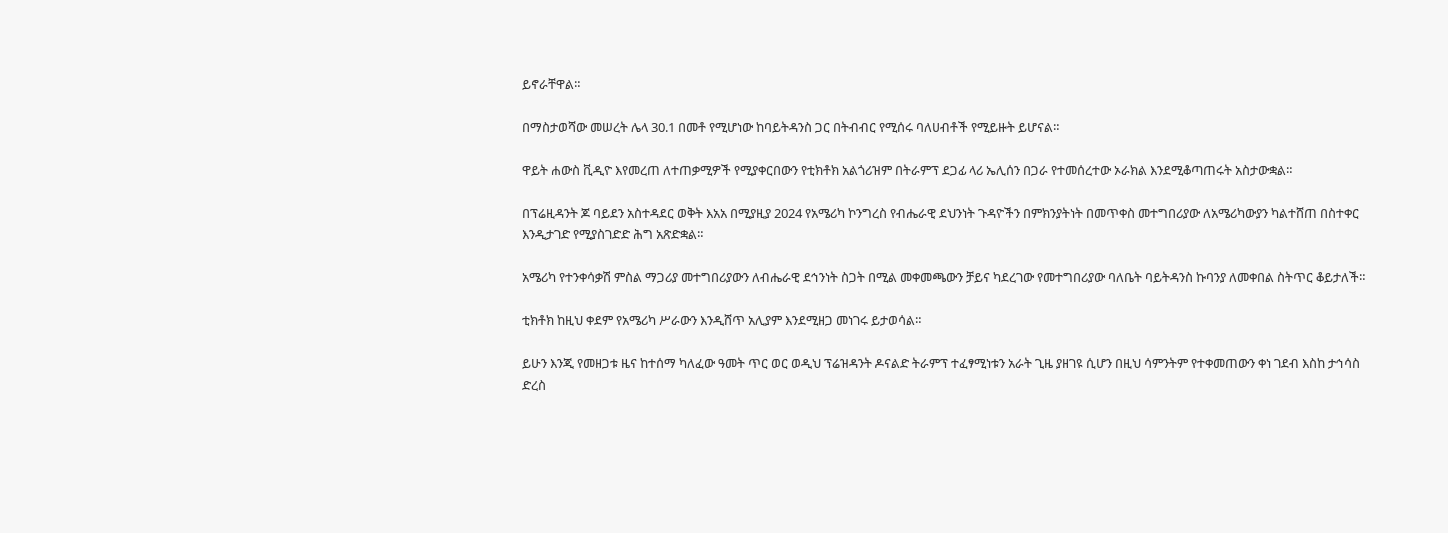ይኖራቸዋል።

በማስታወሻው መሠረት ሌላ 30.1 በመቶ የሚሆነው ከባይትዳንስ ጋር በትብብር የሚሰሩ ባለሀብቶች የሚይዙት ይሆናል።

ዋይት ሐውስ ቪዲዮ እየመረጠ ለተጠቃሚዎች የሚያቀርበውን የቲክቶክ አልጎሪዝም በትራምፕ ደጋፊ ላሪ ኤሊሰን በጋራ የተመሰረተው ኦራክል እንደሚቆጣጠሩት አስታውቋል።

በፕሬዚዳንት ጆ ባይደን አስተዳደር ወቅት እአአ በሚያዚያ 2024 የአሜሪካ ኮንግረስ የብሔራዊ ደህንነት ጉዳዮችን በምክንያትነት በመጥቀስ መተግበሪያው ለአሜሪካውያን ካልተሸጠ በስተቀር እንዲታገድ የሚያስገድድ ሕግ አጽድቋል።

አሜሪካ የተንቀሳቃሽ ምስል ማጋሪያ መተግበሪያውን ለብሔራዊ ደኅንነት ስጋት በሚል መቀመጫውን ቻይና ካደረገው የመተግበሪያው ባለቤት ባይትዳንስ ኩባንያ ለመቀበል ስትጥር ቆይታለች።

ቲክቶክ ከዚህ ቀደም የአሜሪካ ሥራውን እንዲሸጥ አሊያም እንደሚዘጋ መነገሩ ይታወሳል።

ይሁን እንጂ የመዘጋቱ ዜና ከተሰማ ካለፈው ዓመት ጥር ወር ወዲህ ፕሬዝዳንት ዶናልድ ትራምፕ ተፈፃሚነቱን አራት ጊዜ ያዘገዩ ሲሆን በዚህ ሳምንትም የተቀመጠውን ቀነ ገደብ እስከ ታኅሳስ ድረስ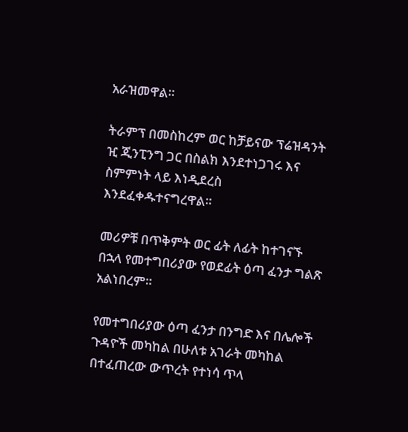አራዝመዋል።

ትራምፕ በመስከረም ወር ከቻይናው ፕሬዝዳንት ዢ ጂንፒንግ ጋር በስልክ እንደተነጋገሩ እና ስምምነት ላይ እነዲደረስ እንደፈቀዱተናግረዋል።

መሪዎቹ በጥቅምት ወር ፊት ለፊት ከተገናኙ በኋላ የመተግበሪያው የወደፊት ዕጣ ፈንታ ግልጽ አልነበረም።

የመተግበሪያው ዕጣ ፈንታ በንግድ እና በሌሎች ጉዳዮች መካከል በሁለቱ አገራት መካከል በተፈጠረው ውጥረት የተነሳ ጥላ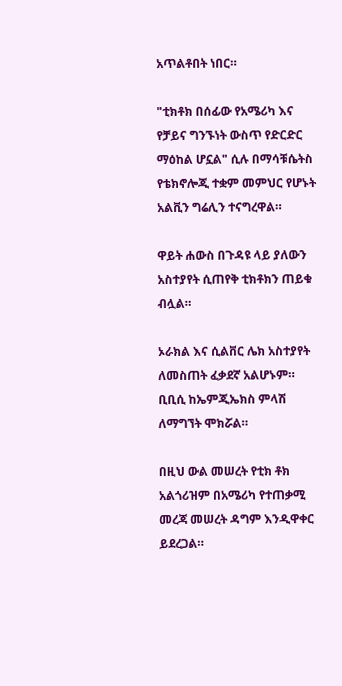አጥልቶበት ነበር።

"ቲክቶክ በሰፊው የአሜሪካ እና የቻይና ግንኙነት ውስጥ የድርድር ማዕከል ሆኗል" ሲሉ በማሳቹሴትስ የቴክኖሎጂ ተቋም መምህር የሆኑት አልቪን ግሬሊን ተናግረዋል።

ዋይት ሐውስ በጉዳዩ ላይ ያለውን አስተያየት ሲጠየቅ ቲክቶክን ጠይቁ ብሏል።

ኦራክል እና ሲልቨር ሌክ አስተያየት ለመስጠት ፈቃደኛ አልሆኑም። ቢቢሲ ከኤምጂኤክስ ምላሽ ለማግኘት ሞክሯል።

በዚህ ውል መሠረት የቲክ ቶክ አልጎሪዝም በአሜሪካ የተጠቃሚ መረጃ መሠረት ዳግም እንዲዋቀር ይደረጋል።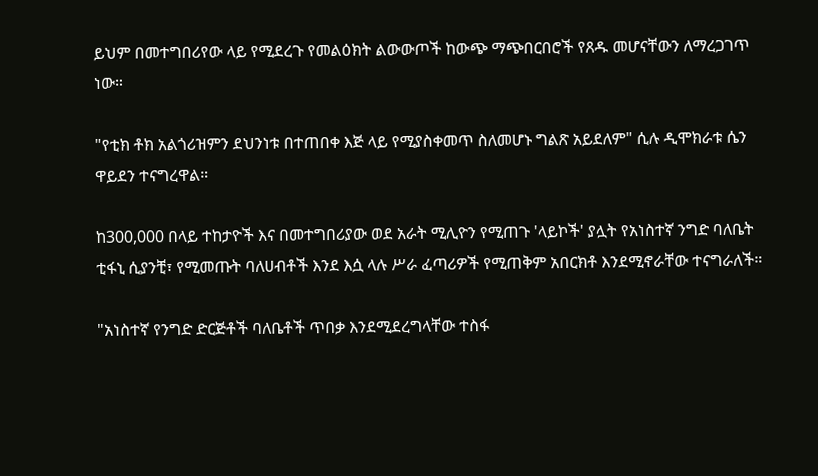ይህም በመተግበሪየው ላይ የሚደረጉ የመልዕክት ልውውጦች ከውጭ ማጭበርበሮች የጸዱ መሆናቸውን ለማረጋገጥ ነው።

"የቲክ ቶክ አልጎሪዝምን ደህንነቱ በተጠበቀ እጅ ላይ የሚያስቀመጥ ስለመሆኑ ግልጽ አይደለም" ሲሉ ዲሞክራቱ ሴን ዋይደን ተናግረዋል።

ከ300,000 በላይ ተከታዮች እና በመተግበሪያው ወደ አራት ሚሊዮን የሚጠጉ 'ላይኮች' ያሏት የአነስተኛ ንግድ ባለቤት ቲፋኒ ሲያንቺ፣ የሚመጡት ባለሀብቶች እንደ እሷ ላሉ ሥራ ፈጣሪዎች የሚጠቅም አበርክቶ እንደሚኖራቸው ተናግራለች።

"አነስተኛ የንግድ ድርጅቶች ባለቤቶች ጥበቃ እንደሚደረግላቸው ተስፋ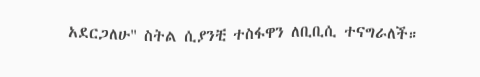አደርጋለሁ" ስትል ሲያንቺ ተስፋዋን ለቢቢሲ ተናግራለች።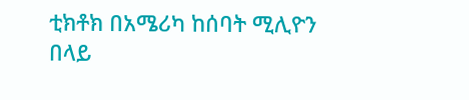ቲክቶክ በአሜሪካ ከሰባት ሚሊዮን በላይ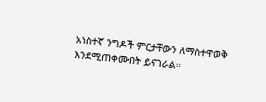አነስተኛ ንግዶች ምርታቸውን ለማስተዋወቅ እንደሚጠቀሙበት ይናገራል።